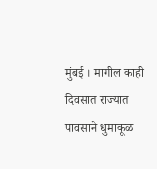मुंबई । मागील काही दिवसात राज्यात पावसाने धुमाकूळ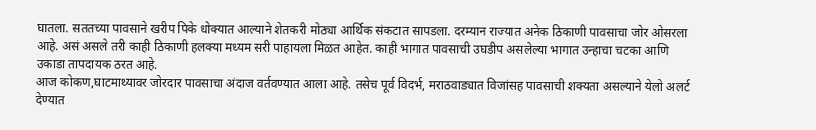घातला. सततच्या पावसाने खरीप पिके धोक्यात आल्याने शेतकरी मोठ्या आर्थिक संकटात सापडला. दरम्यान राज्यात अनेक ठिकाणी पावसाचा जोर ओसरला आहे. असं असले तरी काही ठिकाणी हलक्या मध्यम सरी पाहायला मिळत आहेत. काही भागात पावसाची उघडीप असलेल्या भागात उन्हाचा चटका आणि उकाडा तापदायक ठरत आहे.
आज कोकण,घाटमाथ्यावर जोरदार पावसाचा अंदाज वर्तवण्यात आला आहे. तसेच पूर्व विदर्भ, मराठवाड्यात विजांसह पावसाची शक्यता असल्याने येलो अलर्ट देण्यात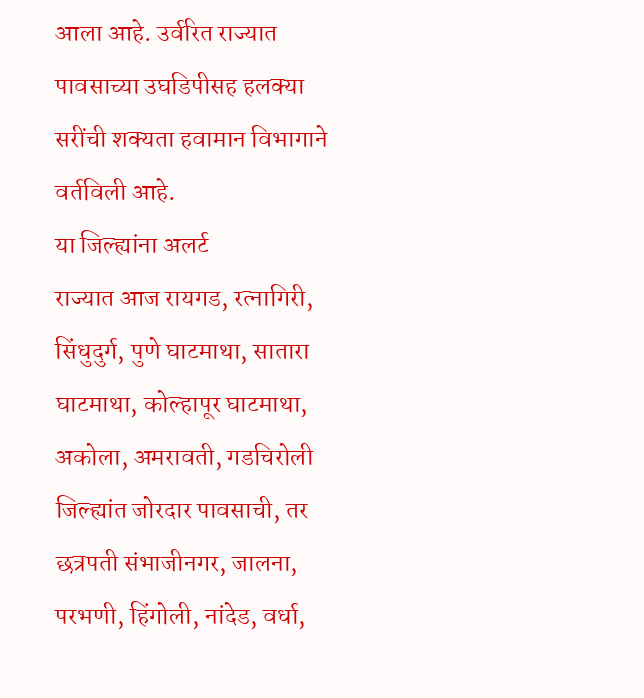आला आहे. उर्वरित राज्यात पावसाच्या उघडिपीसह हलक्या सरींची शक्यता हवामान विभागाने वर्तविली आहे.
या जिल्ह्यांना अलर्ट
राज्यात आज रायगड, रत्नागिरी, सिंधुदुर्ग, पुणे घाटमाथा, सातारा घाटमाथा, कोल्हापूर घाटमाथा, अकोला, अमरावती, गडचिरोली जिल्ह्यांत जोरदार पावसाची, तर छत्रपती संभाजीनगर, जालना, परभणी, हिंगोली, नांदेड, वर्धा,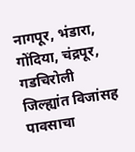नागपूर, भंडारा, गोंदिया, चंद्रपूर, गडचिरोली जिल्ह्यांत विजांसह पावसाचा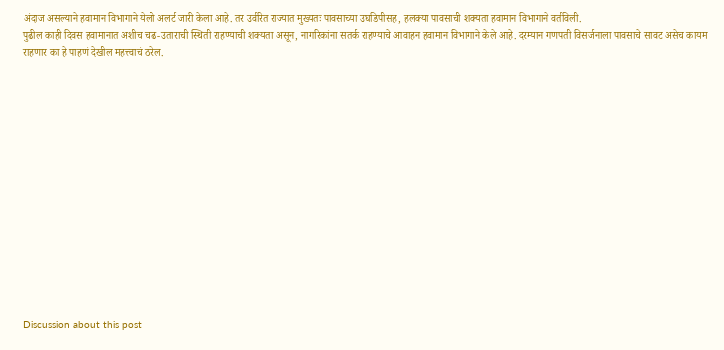अंदाज असल्याने हवामान विभागाने येलो अलर्ट जारी केला आहे. तर उर्वरित राज्यात मुख्यतः पावसाच्या उघडिपीसह, हलक्या पावसाची शक्यता हवामान विभागाने वर्तविली.
पुढील काही दिवस हवामानात अशीच चढ-उताराची स्थिती राहण्याची शक्यता असून, नागरिकांना सतर्क राहण्याचे आवाहन हवामान विभागाने केले आहे. दरम्यान गणपती विसर्जनाला पावसाचे सावट असेच कायम राहणार का हे पाहणं देखील महत्त्वाचं ठरेल.















Discussion about this post